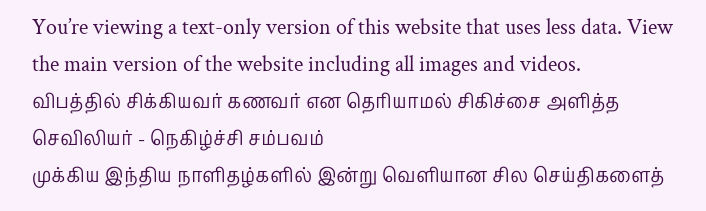You’re viewing a text-only version of this website that uses less data. View the main version of the website including all images and videos.
விபத்தில் சிக்கியவர் கணவர் என தெரியாமல் சிகிச்சை அளித்த செவிலியர் - நெகிழ்ச்சி சம்பவம்
முக்கிய இந்திய நாளிதழ்களில் இன்று வெளியான சில செய்திகளைத்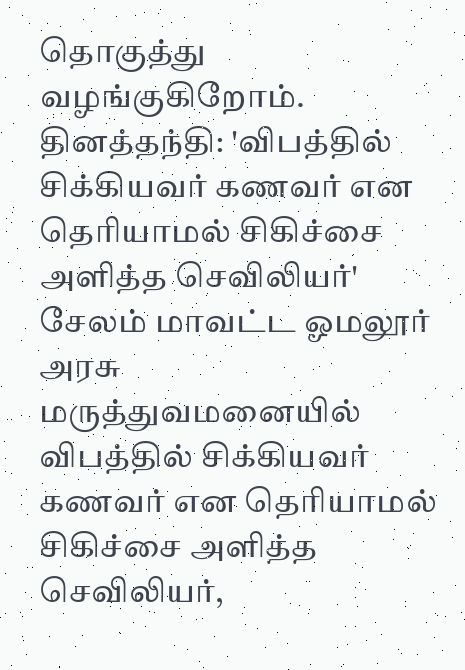தொகுத்து வழங்குகிறோம்.
தினத்தந்தி: 'விபத்தில் சிக்கியவர் கணவர் என தெரியாமல் சிகிச்சை அளித்த செவிலியர்'
சேலம் மாவட்ட ஓமலூர் அரசு மருத்துவமனையில் விபத்தில் சிக்கியவர் கணவர் என தெரியாமல் சிகிச்சை அளித்த செவிலியர்,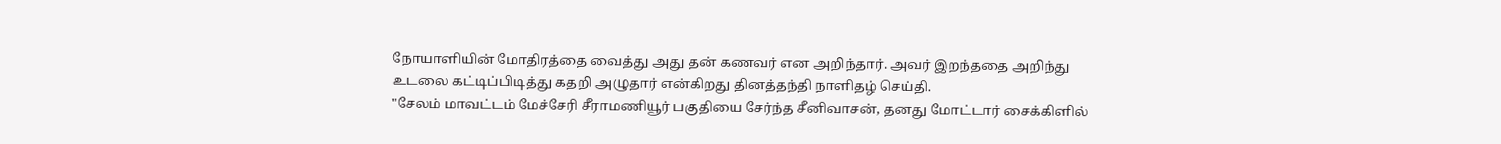நோயாளியின் மோதிரத்தை வைத்து அது தன் கணவர் என அறிந்தார். அவர் இறந்ததை அறிந்து உடலை கட்டிப்பிடித்து கதறி அழுதார் என்கிறது தினத்தந்தி நாளிதழ் செய்தி.
"சேலம் மாவட்டம் மேச்சேரி சீராமணியூர் பகுதியை சேர்ந்த சீனிவாசன், தனது மோட்டார் சைக்கிளில்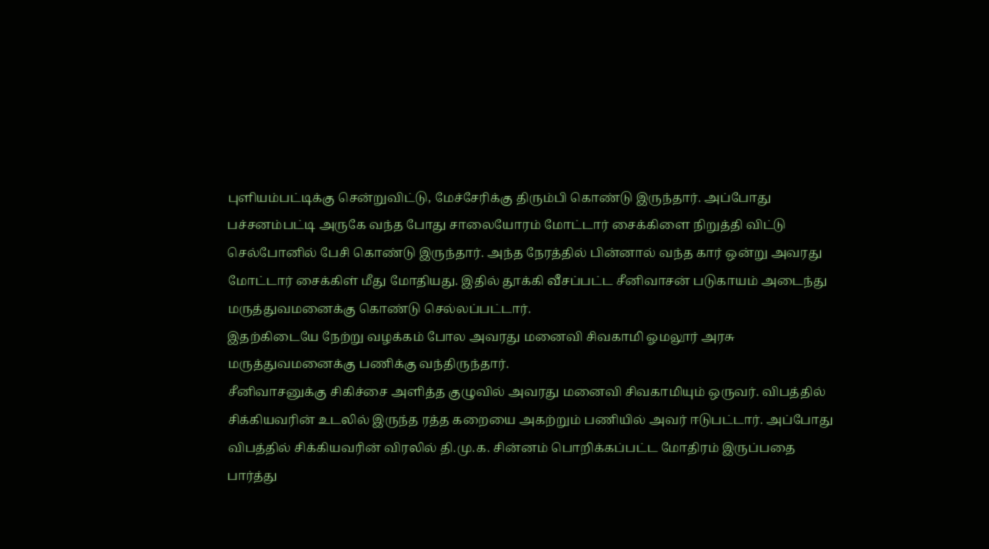புளியம்பட்டிக்கு சென்றுவிட்டு, மேச்சேரிக்கு திரும்பி கொண்டு இருந்தார். அப்போது பச்சனம்பட்டி அருகே வந்த போது சாலையோரம் மோட்டார் சைக்கிளை நிறுத்தி விட்டு செல்போனில் பேசி கொண்டு இருந்தார். அந்த நேரத்தில் பின்னால் வந்த கார் ஒன்று அவரது மோட்டார் சைக்கிள் மீது மோதியது. இதில் தூக்கி வீசப்பட்ட சீனிவாசன் படுகாயம் அடைந்து மருத்துவமனைக்கு கொண்டு செல்லப்பட்டார்.
இதற்கிடையே நேற்று வழக்கம் போல அவரது மனைவி சிவகாமி ஓமலூர் அரசு மருத்துவமனைக்கு பணிக்கு வந்திருந்தார்.
சீனிவாசனுக்கு சிகிச்சை அளித்த குழுவில் அவரது மனைவி சிவகாமியும் ஒருவர். விபத்தில் சிக்கியவரின் உடலில் இருந்த ரத்த கறையை அகற்றும் பணியில் அவர் ஈடுபட்டார். அப்போது விபத்தில் சிக்கியவரின் விரலில் தி.மு.க. சின்னம் பொறிக்கப்பட்ட மோதிரம் இருப்பதை பார்த்து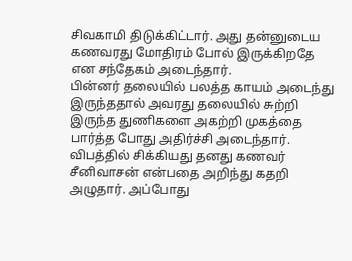சிவகாமி திடுக்கிட்டார். அது தன்னுடைய கணவரது மோதிரம் போல் இருக்கிறதே என சந்தேகம் அடைந்தார்.
பின்னர் தலையில் பலத்த காயம் அடைந்து இருந்ததால் அவரது தலையில் சுற்றி இருந்த துணிகளை அகற்றி முகத்தை பார்த்த போது அதிர்ச்சி அடைந்தார். விபத்தில் சிக்கியது தனது கணவர் சீனிவாசன் என்பதை அறிந்து கதறி அழுதார். அப்போது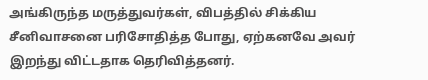அங்கிருந்த மருத்துவர்கள், விபத்தில் சிக்கிய சீனிவாசனை பரிசோதித்த போது, ஏற்கனவே அவர் இறந்து விட்டதாக தெரிவித்தனர்.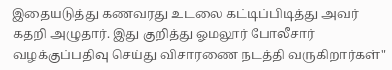இதையடுத்து கணவரது உடலை கட்டிப்பிடித்து அவர் கதறி அழுதார். இது குறித்து ஓமலூர் போலீசார் வழக்குப்பதிவு செய்து விசாரணை நடத்தி வருகிறார்கள்"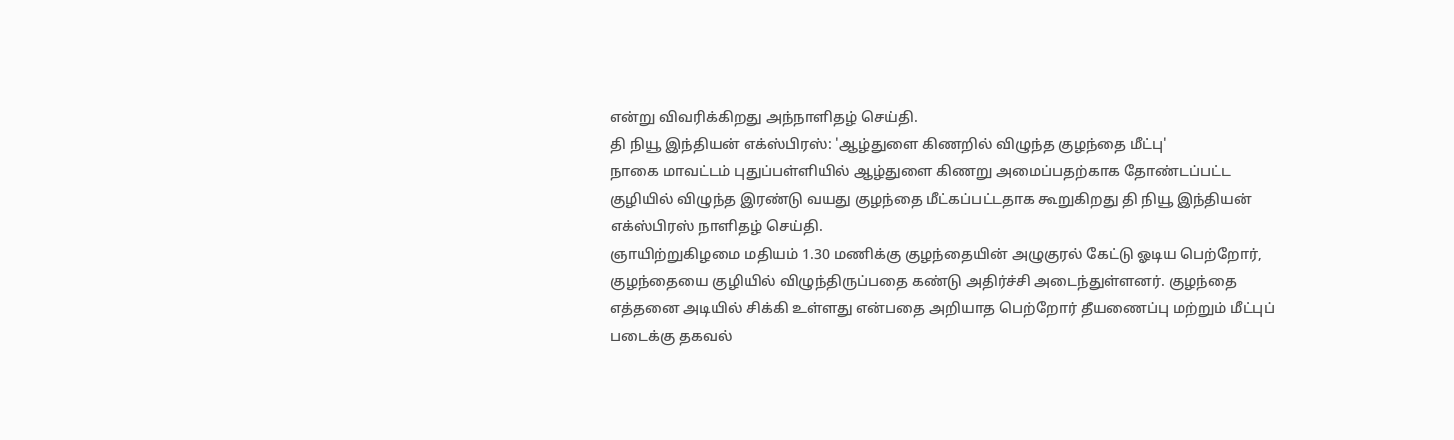என்று விவரிக்கிறது அந்நாளிதழ் செய்தி.
தி நியூ இந்தியன் எக்ஸ்பிரஸ்: 'ஆழ்துளை கிணறில் விழுந்த குழந்தை மீட்பு'
நாகை மாவட்டம் புதுப்பள்ளியில் ஆழ்துளை கிணறு அமைப்பதற்காக தோண்டப்பட்ட குழியில் விழுந்த இரண்டு வயது குழந்தை மீட்கப்பட்டதாக கூறுகிறது தி நியூ இந்தியன் எக்ஸ்பிரஸ் நாளிதழ் செய்தி.
ஞாயிற்றுகிழமை மதியம் 1.30 மணிக்கு குழந்தையின் அழுகுரல் கேட்டு ஓடிய பெற்றோர், குழந்தையை குழியில் விழுந்திருப்பதை கண்டு அதிர்ச்சி அடைந்துள்ளனர். குழந்தை எத்தனை அடியில் சிக்கி உள்ளது என்பதை அறியாத பெற்றோர் தீயணைப்பு மற்றும் மீட்புப் படைக்கு தகவல்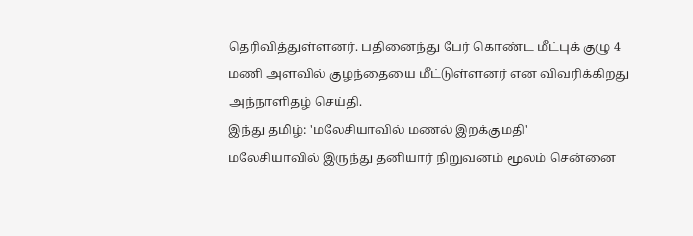தெரிவித்துள்ளனர். பதினைந்து பேர் கொண்ட மீட்புக் குழு 4 மணி அளவில் குழந்தையை மீட்டுள்ளனர் என விவரிக்கிறது அந்நாளிதழ் செய்தி.
இந்து தமிழ்: 'மலேசியாவில் மணல் இறக்குமதி'
மலேசியாவில் இருந்து தனியார் நிறுவனம் மூலம் சென்னை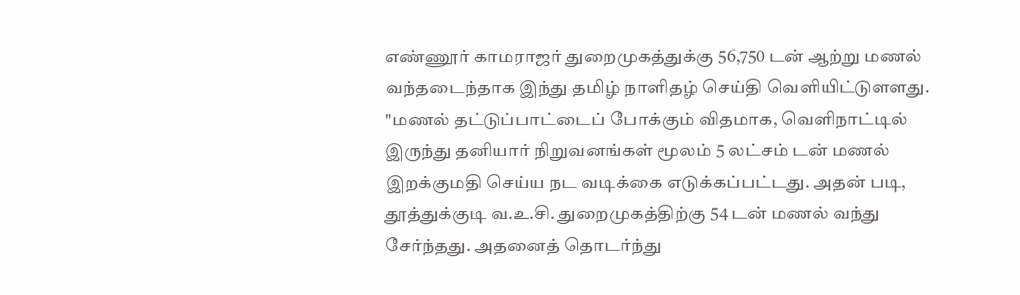எண்ணூர் காமராஜர் துறைமுகத்துக்கு 56,750 டன் ஆற்று மணல் வந்தடைந்தாக இந்து தமிழ் நாளிதழ் செய்தி வெளியிட்டுளளது.
"மணல் தட்டுப்பாட்டைப் போக்கும் விதமாக, வெளிநாட்டில் இருந்து தனியார் நிறுவனங்கள் மூலம் 5 லட்சம் டன் மணல் இறக்குமதி செய்ய நட வடிக்கை எடுக்கப்பட்டது. அதன் படி, தூத்துக்குடி வ.உ.சி. துறைமுகத்திற்கு 54 டன் மணல் வந்து சேர்ந்தது. அதனைத் தொடர்ந்து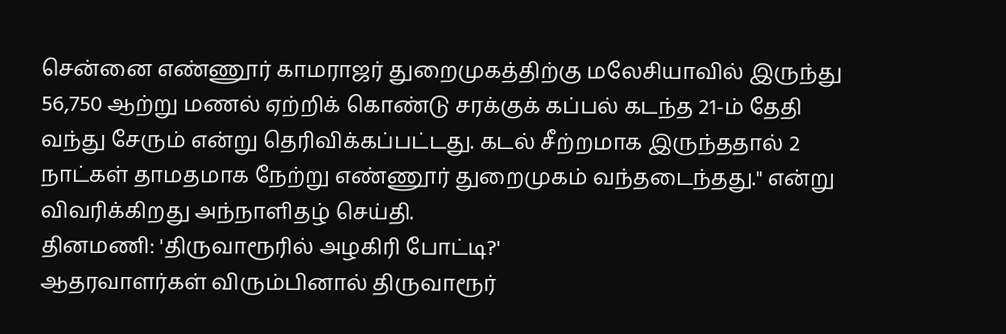சென்னை எண்ணூர் காமராஜர் துறைமுகத்திற்கு மலேசியாவில் இருந்து 56,750 ஆற்று மணல் ஏற்றிக் கொண்டு சரக்குக் கப்பல் கடந்த 21-ம் தேதி வந்து சேரும் என்று தெரிவிக்கப்பட்டது. கடல் சீற்றமாக இருந்ததால் 2 நாட்கள் தாமதமாக நேற்று எண்ணூர் துறைமுகம் வந்தடைந்தது." என்று விவரிக்கிறது அந்நாளிதழ் செய்தி.
தினமணி: 'திருவாரூரில் அழகிரி போட்டி?'
ஆதரவாளர்கள் விரும்பினால் திருவாரூர்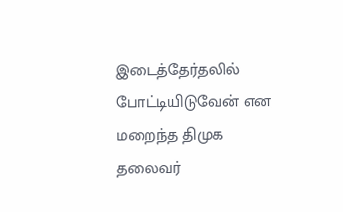இடைத்தேர்தலில் போட்டியிடுவேன் என மறைந்த திமுக தலைவர்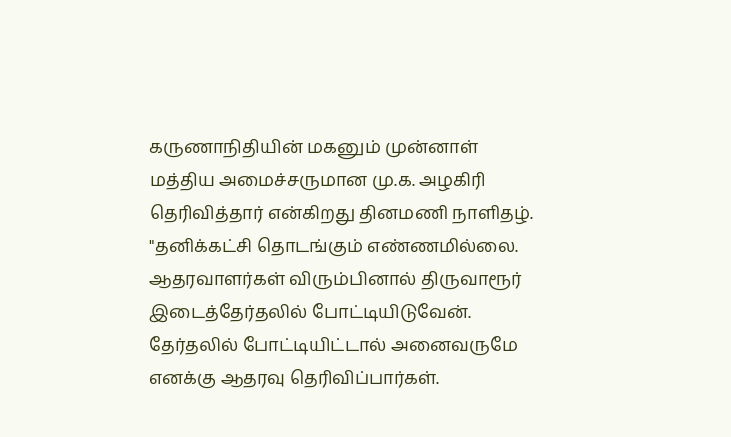கருணாநிதியின் மகனும் முன்னாள் மத்திய அமைச்சருமான மு.க. அழகிரி தெரிவித்தார் என்கிறது தினமணி நாளிதழ்.
"தனிக்கட்சி தொடங்கும் எண்ணமில்லை. ஆதரவாளர்கள் விரும்பினால் திருவாரூர் இடைத்தேர்தலில் போட்டியிடுவேன். தேர்தலில் போட்டியிட்டால் அனைவருமே எனக்கு ஆதரவு தெரிவிப்பார்கள்.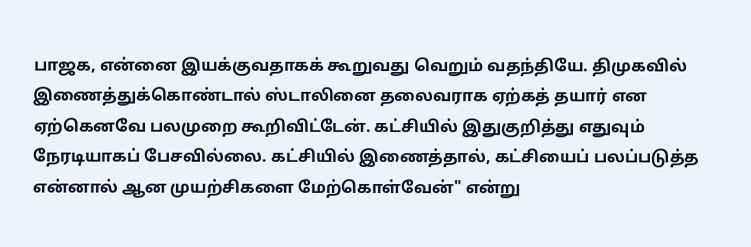பாஜக, என்னை இயக்குவதாகக் கூறுவது வெறும் வதந்தியே. திமுகவில் இணைத்துக்கொண்டால் ஸ்டாலினை தலைவராக ஏற்கத் தயார் என ஏற்கெனவே பலமுறை கூறிவிட்டேன். கட்சியில் இதுகுறித்து எதுவும் நேரடியாகப் பேசவில்லை. கட்சியில் இணைத்தால், கட்சியைப் பலப்படுத்த என்னால் ஆன முயற்சிகளை மேற்கொள்வேன்" என்று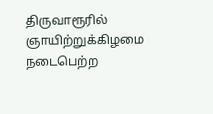திருவாரூரில் ஞாயிற்றுக்கிழமை நடைபெற்ற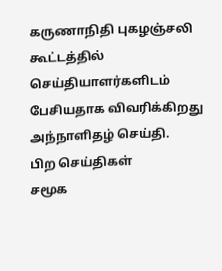கருணாநிதி புகழஞ்சலி கூட்டத்தில் செய்தியாளர்களிடம் பேசியதாக விவரிக்கிறது அந்நாளிதழ் செய்தி.
பிற செய்திகள்
சமூக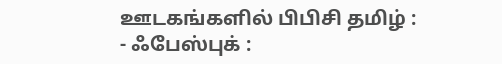ஊடகங்களில் பிபிசி தமிழ் :
- ஃபேஸ்புக் :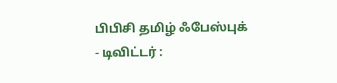பிபிசி தமிழ் ஃபேஸ்புக்
- டிவிட்டர் :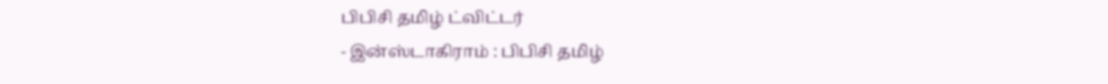பிபிசி தமிழ் ட்விட்டர்
- இன்ஸ்டாகிராம் : பிபிசி தமிழ்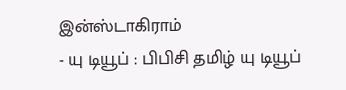இன்ஸ்டாகிராம்
- யு டியூப் : பிபிசி தமிழ் யு டியூப்